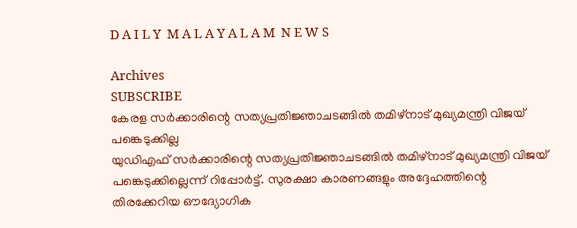D A I L Y  M A L A Y A L A M  N E W S

Archives
SUBSCRIBE
കേരള സർക്കാരിന്റെ സത്യപ്രതിജ്ഞാചടങ്ങിൽ തമിഴ്നാട് മുഖ്യമന്ത്രി വിജയ് പങ്കെടുക്കില്ല
യുഡിഎഫ് സർക്കാരിന്റെ സത്യപ്രതിജ്ഞാചടങ്ങിൽ തമിഴ്നാട് മുഖ്യമന്ത്രി വിജയ് പങ്കെടുക്കില്ലെന്ന് റിപ്പോർട്ട്. സുരക്ഷാ കാരണങ്ങളും അദ്ദേഹത്തിന്റെ തിരക്കേറിയ ഔദ്യോഗിക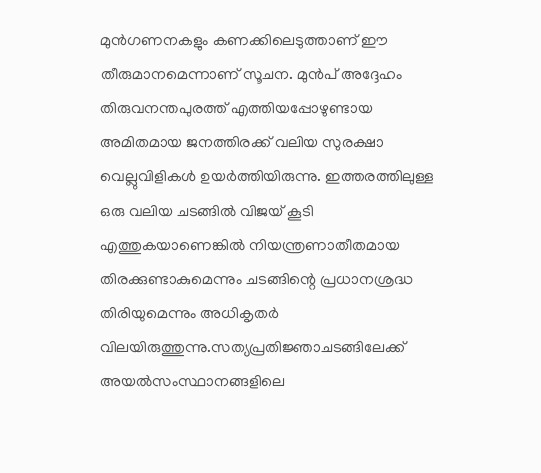മുൻഗണനകളും കണക്കിലെടുത്താണ് ഈ തീരുമാനമെന്നാണ് സൂചന. മുൻപ് അദ്ദേഹം തിരുവനന്തപുരത്ത് എത്തിയപ്പോഴുണ്ടായ അമിതമായ ജനത്തിരക്ക് വലിയ സുരക്ഷാ വെല്ലുവിളികൾ ഉയർത്തിയിരുന്നു. ഇത്തരത്തിലുള്ള ഒരു വലിയ ചടങ്ങിൽ വിജയ് കൂടി എത്തുകയാണെങ്കിൽ നിയന്ത്രണാതീതമായ തിരക്കുണ്ടാകുമെന്നും ചടങ്ങിന്റെ പ്രധാനശ്രദ്ധ തിരിയുമെന്നും അധികൃതർ വിലയിരുത്തുന്നു.സത്യപ്രതിജ്ഞാചടങ്ങിലേക്ക് അയൽസംസ്ഥാനങ്ങളിലെ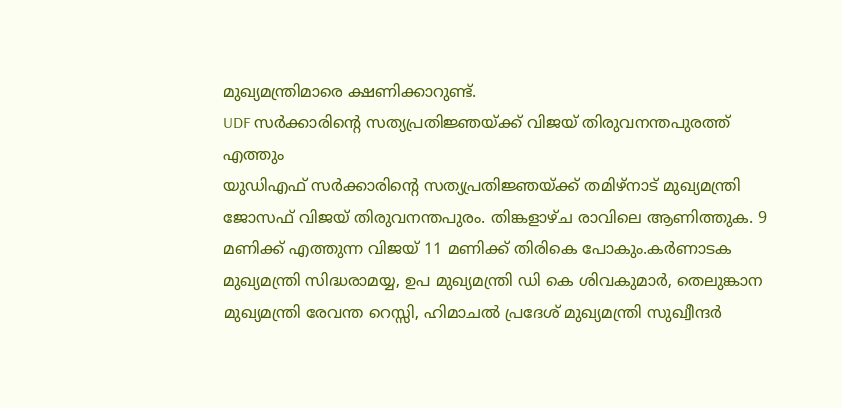മുഖ്യമന്ത്രിമാരെ ക്ഷണിക്കാറുണ്ട്.
UDF സർക്കാരിന്റെ സത്യപ്രതിജ്ഞയ്ക്ക് വിജയ് തിരുവനന്തപുരത്ത് എത്തും
യുഡിഎഫ് സർക്കാരിന്റെ സത്യപ്രതിജ്ഞയ്ക്ക് തമിഴ്നാട് മുഖ്യമന്ത്രി ജോസഫ് വിജയ് തിരുവനന്തപുരം. തിങ്കളാഴ്ച രാവിലെ ആണിത്തുക. 9 മണിക്ക് എത്തുന്ന വിജയ് 11 മണിക്ക് തിരികെ പോകും.കർണാടക മുഖ്യമന്ത്രി സിദ്ധരാമയ്യ, ഉപ മുഖ്യമന്ത്രി ഡി കെ ശിവകുമാർ, തെലുങ്കാന മുഖ്യമന്ത്രി രേവന്ത റെസ്സി, ഹിമാചൽ പ്രദേശ് മുഖ്യമന്ത്രി സുഖ്വീന്ദർ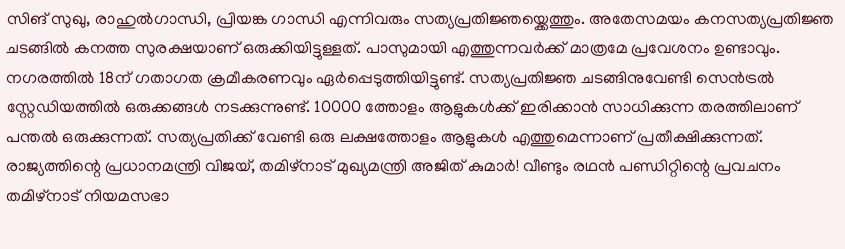സിങ് സുഖു, രാഹുൽഗാന്ധി, പ്രിയങ്ക ഗാന്ധി എന്നിവരും സത്യപ്രതിജ്ഞയ്ക്കെത്തും. അതേസമയം കനസത്യപ്രതിജ്ഞ ചടങ്ങിൽ കനത്ത സുരക്ഷയാണ് ഒരുക്കിയിട്ടുള്ളത്. പാസുമായി എത്തുന്നവർക്ക് മാത്രമേ പ്രവേശനം ഉണ്ടാവും. നഗരത്തിൽ 18ന് ഗതാഗത ക്രമീകരണവും ഏർപ്പെടുത്തിയിട്ടുണ്ട്. സത്യപ്രതിജ്ഞ ചടങ്ങിനുവേണ്ടി സെൻട്രൽ സ്റ്റേഡിയത്തിൽ ഒരുക്കങ്ങൾ നടക്കുന്നുണ്ട്. 10000 ത്തോളം ആളുകൾക്ക് ഇരിക്കാൻ സാധിക്കുന്ന തരത്തിലാണ് പന്തൽ ഒരുക്കുന്നത്. സത്യപ്രതിക്ക് വേണ്ടി ഒരു ലക്ഷത്തോളം ആളുകൾ എത്തുമെന്നാണ് പ്രതീക്ഷിക്കുന്നത്.
രാജ്യത്തിന്റെ പ്രധാനമന്ത്രി വിജയ്, തമിഴ്നാട് മുഖ്യമന്ത്രി അജിത് കുമാർ! വീണ്ടും രഥൻ പണ്ഡിറ്റിന്റെ പ്രവചനം
തമിഴ്നാട് നിയമസഭാ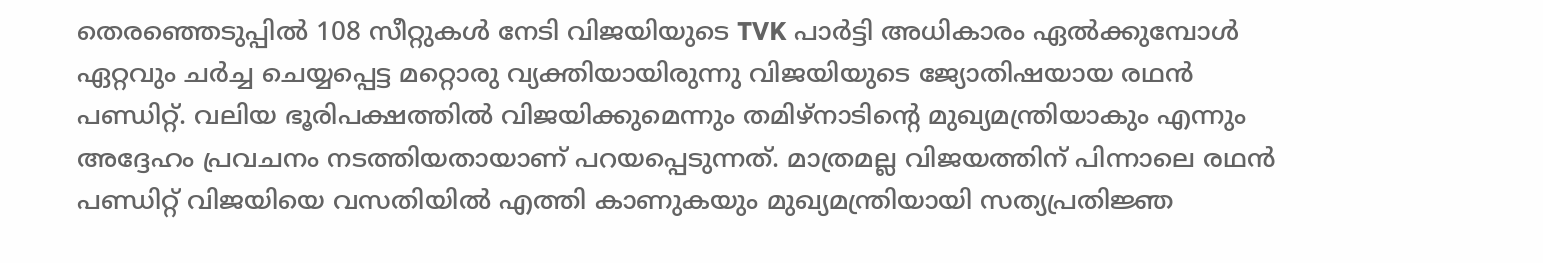തെരഞ്ഞെടുപ്പിൽ 108 സീറ്റുകൾ നേടി വിജയിയുടെ TVK പാർട്ടി അധികാരം ഏൽക്കുമ്പോൾ ഏറ്റവും ചർച്ച ചെയ്യപ്പെട്ട മറ്റൊരു വ്യക്തിയായിരുന്നു വിജയിയുടെ ജ്യോതിഷയായ രഥൻ പണ്ഡിറ്റ്. വലിയ ഭൂരിപക്ഷത്തിൽ വിജയിക്കുമെന്നും തമിഴ്നാടിന്റെ മുഖ്യമന്ത്രിയാകും എന്നും അദ്ദേഹം പ്രവചനം നടത്തിയതായാണ് പറയപ്പെടുന്നത്. മാത്രമല്ല വിജയത്തിന് പിന്നാലെ രഥൻ പണ്ഡിറ്റ്‌ വിജയിയെ വസതിയിൽ എത്തി കാണുകയും മുഖ്യമന്ത്രിയായി സത്യപ്രതിജ്ഞ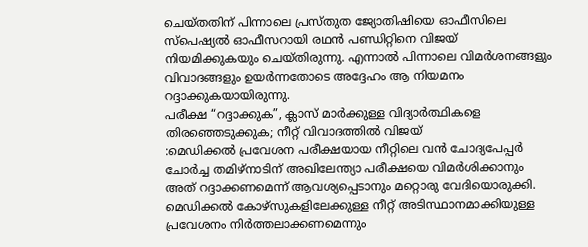ചെയ്തതിന് പിന്നാലെ പ്രസ്തുത ജ്യോതിഷിയെ ഓഫീസിലെ സ്പെഷ്യൽ ഓഫീസറായി രഥൻ പണ്ഡിറ്റിനെ വിജയ് നിയമിക്കുകയും ചെയ്തിരുന്നു. എന്നാൽ പിന്നാലെ വിമർശനങ്ങളും വിവാദങ്ങളും ഉയർന്നതോടെ അദ്ദേഹം ആ നിയമനം റദ്ദാക്കുകയായിരുന്നു.
പരീക്ഷ “റദ്ദാക്കുക”, ക്ലാസ് മാർക്കുള്ള വിദ്യാർത്ഥികളെ തിരഞ്ഞെടുക്കുക; നീറ്റ് വിവാദത്തിൽ വിജയ്
:മെഡിക്കൽ പ്രവേശന പരീക്ഷയായ നീറ്റിലെ വൻ ചോദ്യപേപ്പർ ചോർച്ച തമിഴ്‌നാടിന് അഖിലേന്ത്യാ പരീക്ഷയെ വിമർശിക്കാനും അത് റദ്ദാക്കണമെന്ന് ആവശ്യപ്പെടാനും മറ്റൊരു വേദിയൊരുക്കി. മെഡിക്കൽ കോഴ്‌സുകളിലേക്കുള്ള നീറ്റ് അടിസ്ഥാനമാക്കിയുള്ള പ്രവേശനം നിർത്തലാക്കണമെന്നും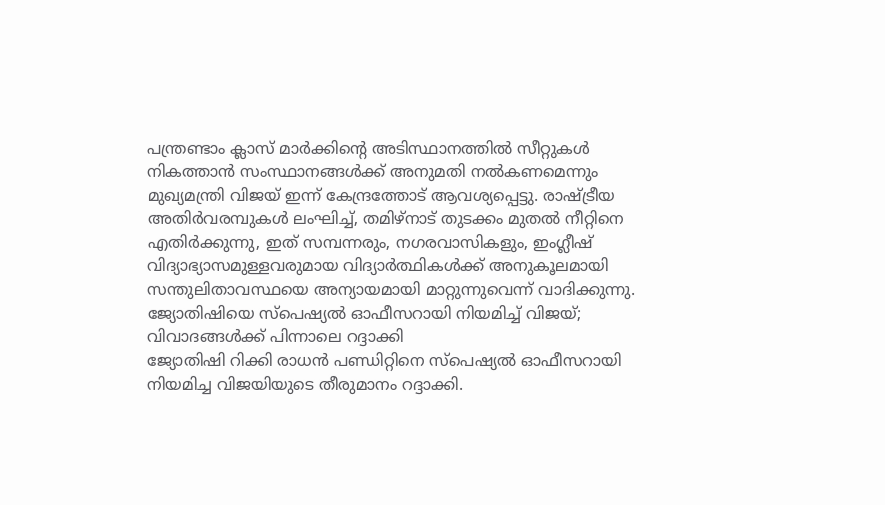പന്ത്രണ്ടാം ക്ലാസ് മാർക്കിന്റെ അടിസ്ഥാനത്തിൽ സീറ്റുകൾ നികത്താൻ സംസ്ഥാനങ്ങൾക്ക് അനുമതി നൽകണമെന്നും മുഖ്യമന്ത്രി വിജയ് ഇന്ന് കേന്ദ്രത്തോട് ആവശ്യപ്പെട്ടു. രാഷ്ട്രീയ അതിർവരമ്പുകൾ ലംഘിച്ച്, തമിഴ്‌നാട് തുടക്കം മുതൽ നീറ്റിനെ എതിർക്കുന്നു, ഇത് സമ്പന്നരും, നഗരവാസികളും, ഇംഗ്ലീഷ് വിദ്യാഭ്യാസമുള്ളവരുമായ വിദ്യാർത്ഥികൾക്ക് അനുകൂലമായി സന്തുലിതാവസ്ഥയെ അന്യായമായി മാറ്റുന്നുവെന്ന് വാദിക്കുന്നു.
ജ്യോതിഷിയെ സ്പെഷ്യൽ ഓഫീസറായി നിയമിച്ച് വിജയ്; വിവാദങ്ങൾക്ക് പിന്നാലെ റദ്ദാക്കി
ജ്യോതിഷി റിക്കി രാധൻ പണ്ഡിറ്റിനെ സ്പെഷ്യൽ ഓഫീസറായി നിയമിച്ച വിജയിയുടെ തീരുമാനം റദ്ദാക്കി.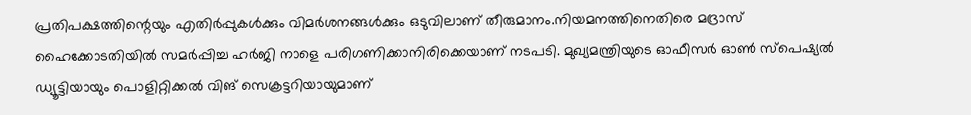പ്രതിപക്ഷത്തിന്റെയും എതിർപ്പുകൾക്കും വിമർശനങ്ങൾക്കും ഒടുവിലാണ് തീരുമാനം.നിയമനത്തിനെതിരെ മദ്രാസ് ഹൈക്കോടതിയിൽ സമർപ്പിച്ച ഹർജി നാളെ പരിഗണിക്കാനിരിക്കെയാണ് നടപടി. മുഖ്യമന്ത്രിയുടെ ഓഫീസർ ഓൺ സ്പെഷ്യൽ ഡ്യൂട്ടിയായും പൊളിറ്റിക്കൽ വിങ് സെക്രട്ടറിയായുമാണ്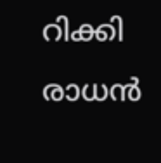റിക്കി രാധൻ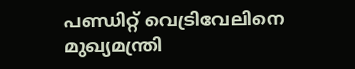പണ്ഡിറ്റ് വെട്രിവേലിനെ മുഖ്യമന്ത്രി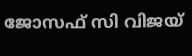ജോസഫ് സി വിജയ്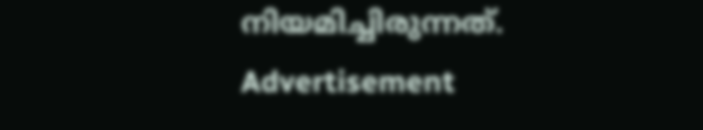നിയമിച്ചിരുന്നത്.
Advertisement